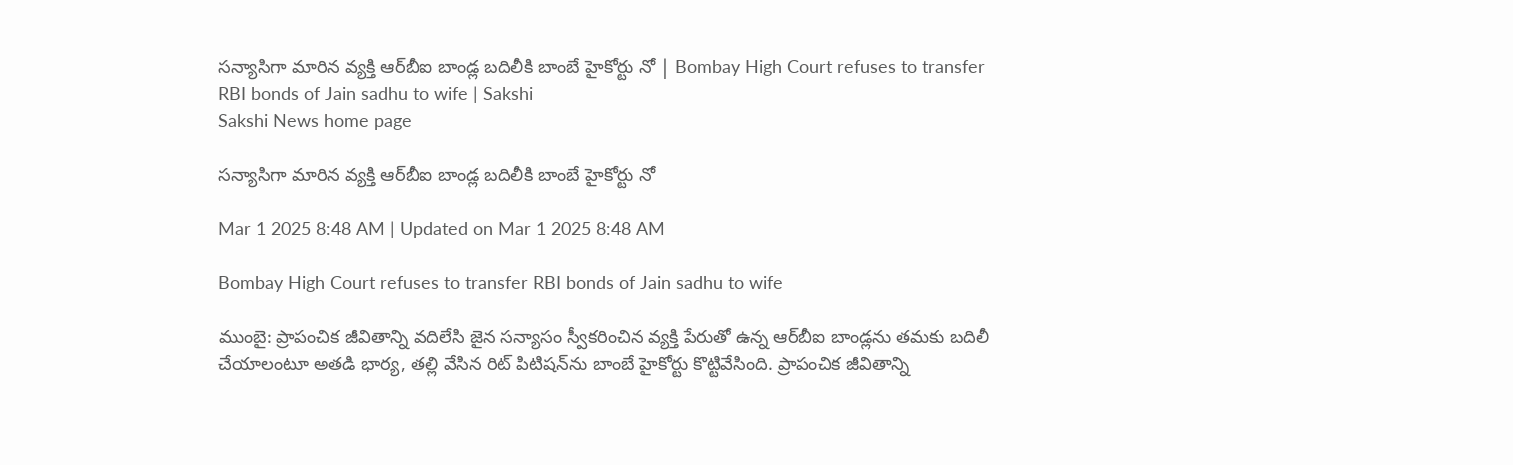సన్యాసిగా మారిన వ్యక్తి ఆర్‌బీఐ బాండ్ల బదిలీకి బాంబే హైకోర్టు నో | Bombay High Court refuses to transfer RBI bonds of Jain sadhu to wife | Sakshi
Sakshi News home page

సన్యాసిగా మారిన వ్యక్తి ఆర్‌బీఐ బాండ్ల బదిలీకి బాంబే హైకోర్టు నో

Mar 1 2025 8:48 AM | Updated on Mar 1 2025 8:48 AM

Bombay High Court refuses to transfer RBI bonds of Jain sadhu to wife

ముంబై: ప్రాపంచిక జీవితాన్ని వదిలేసి జైన సన్యాసం స్వీకరించిన వ్యక్తి పేరుతో ఉన్న ఆర్‌బీఐ బాండ్లను తమకు బదిలీ చేయాలంటూ అతడి భార్య, తల్లి వేసిన రిట్‌ పిటిషన్‌ను బాంబే హైకోర్టు కొట్టివేసింది. ప్రాపంచిక జీవితాన్ని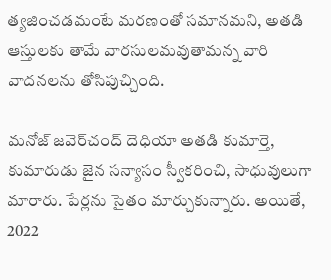త్యజించడమంటే మరణంతో సమానమని, అతడి ఆస్తులకు తామే వారసులమవుతామన్న వారి వాదనలను తోసిపుచ్చింది.

మనోజ్‌ జవెర్‌చంద్‌ దెధియా అతడి కుమార్తె, కుమారుడు జైన సన్యాసం స్వీకరించి, సాధువులుగా మారారు. పేర్లను సైతం మార్చుకున్నారు. అయితే, 2022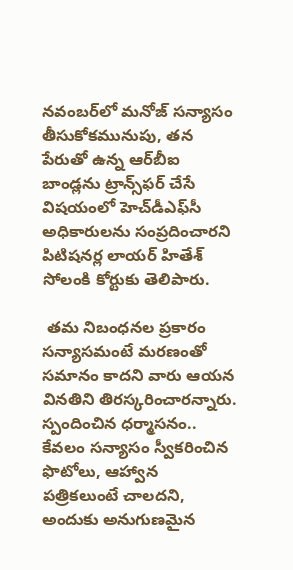నవంబర్‌లో మనోజ్‌ సన్యాసం తీసుకోకమునుపు, తన పేరుతో ఉన్న ఆర్‌బీఐ బాండ్లను ట్రాన్స్‌ఫర్‌ చేసే విషయంలో హెచ్‌డీఎఫ్‌సీ అధికారులను సంప్రదించారని పిటిషనర్ల లాయర్‌ హితేశ్‌ సోలంకి కోర్టుకు తెలిపారు.

 తమ నిబంధనల ప్రకారం సన్యాసమంటే మరణంతో సమానం కాదని వారు ఆయన వినతిని తిరస్కరించారన్నారు. స్పందించిన ధర్మాసనం.. కేవలం సన్యాసం స్వీకరించిన ఫొటోలు, ఆహ్వాన పత్రికలుంటే చాలదని, అందుకు అనుగుణమైన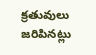క్రతువులు జరిపినట్లు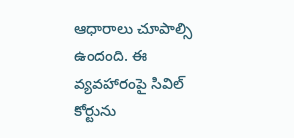ఆధారాలు చూపాల్సి ఉందంది. ఈ వ్యవహారంపై సివిల్‌ కోర్టును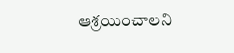ఆశ్రయించాలని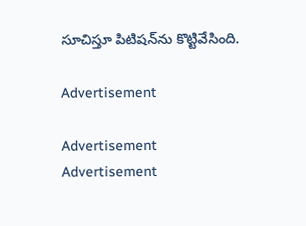సూచిస్తూ పిటిషన్‌ను కొట్టివేసింది.

Advertisement

Advertisement
Advertisement